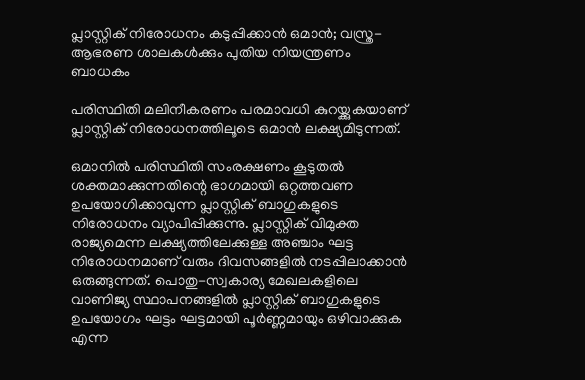പ്ലാസ്റ്റിക് നിരോധനം കടുപ്പിക്കാൻ ഒമാൻ; വസ്ത്ര-ആഭരണ ശാലകൾക്കും പുതിയ നിയന്ത്രണം ബാധകം

പരിസ്ഥിതി മലിനീകരണം പരമാവധി കുറയ്ക്കുകയാണ് പ്ലാസ്റ്റിക് നിരോധനത്തിലൂടെ ഒമാൻ ലക്ഷ്യമിടുന്നത്.

ഒമാനിൽ പരിസ്ഥിതി സംരക്ഷണം കൂടുതൽ ശക്തമാക്കുന്നതിന്റെ ഭാഗമായി ഒറ്റത്തവണ ഉപയോഗിക്കാവുന്ന പ്ലാസ്റ്റിക് ബാഗുകളുടെ നിരോധനം വ്യാപിപ്പിക്കുന്നു. പ്ലാസ്റ്റിക് വിമുക്ത രാജ്യമെന്ന ലക്ഷ്യത്തിലേക്കുള്ള അഞ്ചാം ഘട്ട നിരോധനമാണ് വരും ദിവസങ്ങളിൽ നടപ്പിലാക്കാൻ ഒരുങ്ങുന്നത്. പൊതു-സ്വകാര്യ മേഖലകളിലെ വാണിജ്യ സ്ഥാപനങ്ങളിൽ പ്ലാസ്റ്റിക് ബാഗുകളുടെ ഉപയോഗം ഘട്ടം ഘട്ടമായി പൂർണ്ണമായും ഒഴിവാക്കുക എന്ന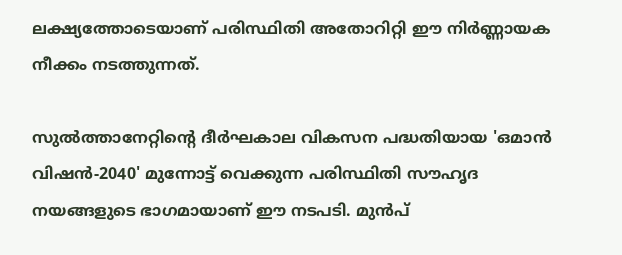ലക്ഷ്യത്തോടെയാണ് പരിസ്ഥിതി അതോറിറ്റി ഈ നിർണ്ണായക നീക്കം നടത്തുന്നത്.

സുൽത്താനേറ്റിന്റെ ദീർഘകാല വികസന പദ്ധതിയായ 'ഒമാൻ വിഷൻ-2040' മുന്നോട്ട് വെക്കുന്ന പരിസ്ഥിതി സൗഹൃദ നയങ്ങളുടെ ഭാഗമായാണ് ഈ നടപടി. മുൻപ്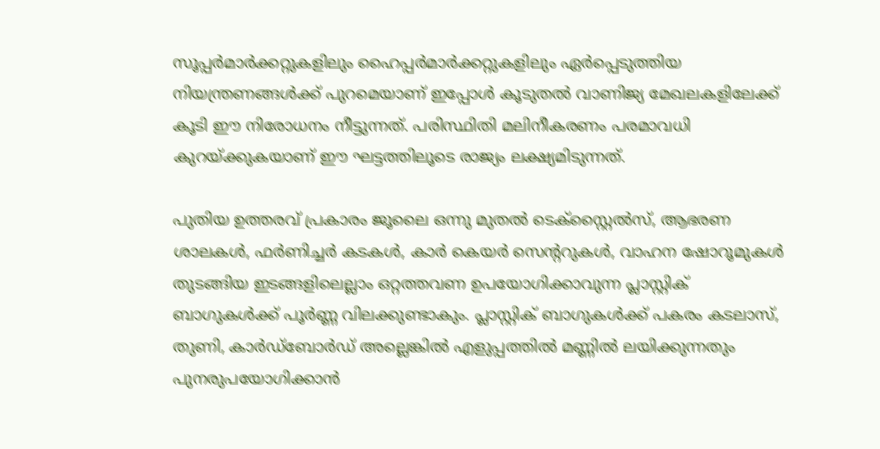സൂപ്പർമാർക്കറ്റുകളിലും ഹൈപ്പർമാർക്കറ്റുകളിലും ഏർപ്പെടുത്തിയ നിയന്ത്രണങ്ങൾക്ക് പുറമെയാണ് ഇപ്പോൾ കൂടുതൽ വാണിജ്യ മേഖലകളിലേക്ക് കൂടി ഈ നിരോധനം നീട്ടുന്നത്. പരിസ്ഥിതി മലിനീകരണം പരമാവധി കുറയ്ക്കുകയാണ് ഈ ഘട്ടത്തിലൂടെ രാജ്യം ലക്ഷ്യമിടുന്നത്.

പുതിയ ഉത്തരവ് പ്രകാരം ജൂലൈ ഒന്നു മുതൽ ടെക്സ്റ്റൈൽസ്, ആഭരണ ശാലകൾ, ഫർണിച്ചർ കടകൾ, കാർ കെയർ സെന്ററുകൾ, വാഹന ഷോറൂമുകൾ തുടങ്ങിയ ഇടങ്ങളിലെല്ലാം ഒറ്റത്തവണ ഉപയോഗിക്കാവുന്ന പ്ലാസ്റ്റിക് ബാഗുകൾക്ക് പൂർണ്ണ വിലക്കുണ്ടാകും. പ്ലാസ്റ്റിക് ബാഗുകൾക്ക് പകരം കടലാസ്, തുണി, കാർഡ്ബോർഡ് അല്ലെങ്കിൽ എളുപ്പത്തിൽ മണ്ണിൽ ലയിക്കുന്നതും പുനരുപയോഗിക്കാൻ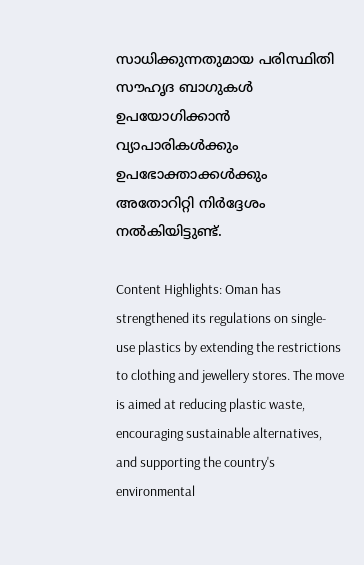സാധിക്കുന്നതുമായ പരിസ്ഥിതി സൗഹൃദ ബാഗുകൾ ഉപയോഗിക്കാൻ വ്യാപാരികൾക്കും ഉപഭോക്താക്കൾക്കും അതോറിറ്റി നിർദ്ദേശം നൽകിയിട്ടുണ്ട്.

Content Highlights: Oman has strengthened its regulations on single-use plastics by extending the restrictions to clothing and jewellery stores. The move is aimed at reducing plastic waste, encouraging sustainable alternatives, and supporting the country's environmental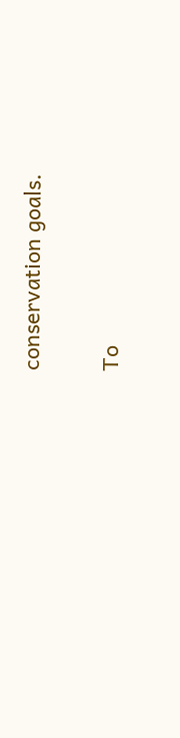conservation goals.

To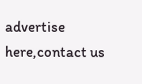advertise here,contact us